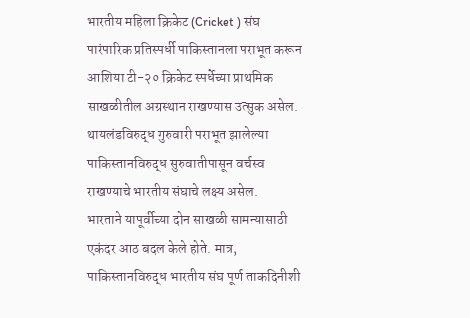भारतीय महिला क्रिकेट (Cricket ) संघ पारंपारिक प्रतिस्पर्धी पाकिस्तानला पराभूत करून आशिया टी-२० क्रिकेट स्पर्धेच्या प्राथमिक साखळीतील अग्रस्थान राखण्यास उत्सुक असेल. थायलंडविरुद्ध गुरुवारी पराभूत झालेल्या पाकिस्तानविरुद्ध सुरुवातीपासून वर्चस्व राखण्याचे भारतीय संघाचे लक्ष्य असेल.
भारताने यापूर्वीच्या दोन साखळी सामन्यासाठी एकंदर आठ बदल केले होते. मात्र, पाकिस्तानविरुद्ध भारतीय संघ पूर्ण ताकदिनीशी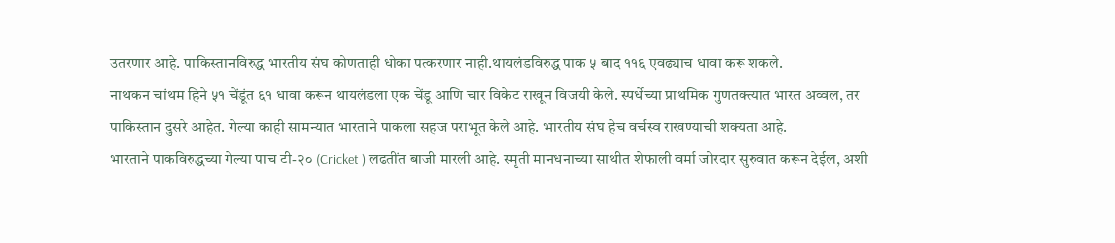उतरणार आहे. पाकिस्तानविरुद्ध भारतीय संघ कोणताही धोका पत्करणार नाही.थायलंडविरुद्ध पाक ५ बाद ११६ एवढ्याच धावा करू शकले.
नाथकन चांथम हिने ५१ चेंडूंत ६१ धावा करून थायलंडला एक चेंडू आणि चार विकेट राखून विजयी केले. स्पर्धेच्या प्राथमिक गुणतक्त्यात भारत अव्वल, तर पाकिस्तान दुसरे आहेत. गेल्या काही सामन्यात भारताने पाकला सहज पराभूत केले आहे. भारतीय संघ हेच वर्चस्व राखण्याची शक्यता आहे.
भारताने पाकविरुद्धच्या गेल्या पाच टी-२० (Cricket ) लढतींत बाजी मारली आहे. स्मृती मानधनाच्या साथीत शेफाली वर्मा जोरदार सुरुवात करून देईल, अशी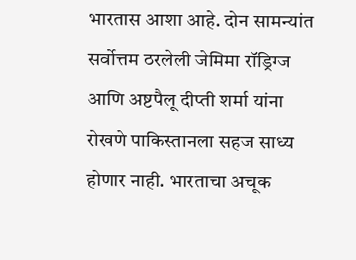भारतास आशा आहे. दोन सामन्यांत सर्वोत्तम ठरलेली जेमिमा रॉड्रिग्ज आणि अष्टपैलू दीप्ती शर्मा यांना रोखणे पाकिस्तानला सहज साध्य होणार नाही. भारताचा अचूक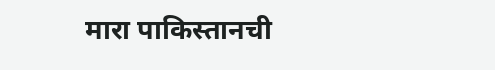मारा पाकिस्तानची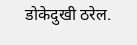डोकेदुखी ठरेल.